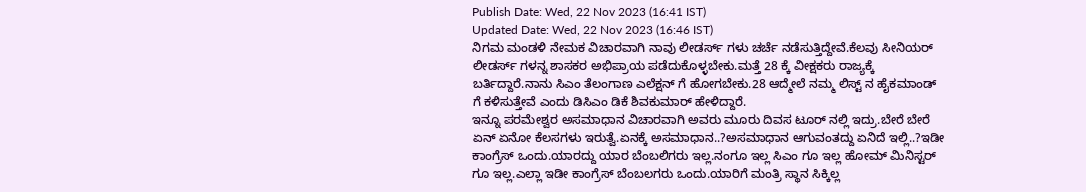Publish Date: Wed, 22 Nov 2023 (16:41 IST)
Updated Date: Wed, 22 Nov 2023 (16:46 IST)
ನಿಗಮ ಮಂಡಳಿ ನೇಮಕ ವಿಚಾರವಾಗಿ ನಾವು ಲೀಡರ್ಸ್ ಗಳು ಚರ್ಚೆ ನಡೆಸುತ್ತಿದ್ದೇವೆ.ಕೆಲವು ಸೀನಿಯರ್ ಲೀಡರ್ಸ್ ಗಳನ್ನ ಶಾಸಕರ ಅಭಿಪ್ರಾಯ ಪಡೆದುಕೊಳ್ಳಬೇಕು.ಮತ್ತೆ 28 ಕ್ಕೆ ವೀಕ್ಷಕರು ರಾಜ್ಯಕ್ಕೆ ಬರ್ತಿದ್ದಾರೆ.ನಾನು ಸಿಎಂ ತೆಲಂಗಾಣ ಎಲೆಕ್ಷನ್ ಗೆ ಹೋಗಬೇಕು.28 ಆದ್ಮೇಲೆ ನಮ್ಮ ಲಿಸ್ಟ್ ನ ಹೈಕಮಾಂಡ್ ಗೆ ಕಳಿಸುತ್ತೇವೆ ಎಂದು ಡಿಸಿಎಂ ಡಿಕೆ ಶಿವಕುಮಾರ್ ಹೇಳಿದ್ದಾರೆ.
ಇನ್ನೂ ಪರಮೇಶ್ವರ ಅಸಮಾಧಾನ ವಿಚಾರವಾಗಿ ಅವರು ಮೂರು ದಿವಸ ಟೂರ್ ನಲ್ಲಿ ಇದ್ರು.ಬೇರೆ ಬೇರೆ ಏನ್ ಏನೋ ಕೆಲಸಗಳು ಇರುತ್ವೆ.ಏನಕ್ಕೆ ಅಸಮಾಧಾನ..?ಅಸಮಾಧಾನ ಆಗುವಂತದ್ದು ಏನಿದೆ ಇಲ್ಲಿ..?ಇಡೀ ಕಾಂಗ್ರೆಸ್ ಒಂದು.ಯಾರದ್ದು ಯಾರ ಬೆಂಬಲಿಗರು ಇಲ್ಲ.ನಂಗೂ ಇಲ್ಲ ಸಿಎಂ ಗೂ ಇಲ್ಲ ಹೋಮ್ ಮಿನಿಸ್ಟರ್ ಗೂ ಇಲ್ಲ.ಎಲ್ಲಾ ಇಡೀ ಕಾಂಗ್ರೆಸ್ ಬೆಂಬಲಗರು ಒಂದು.ಯಾರಿಗೆ ಮಂತ್ರಿ ಸ್ಥಾನ ಸಿಕ್ಕಿಲ್ಲ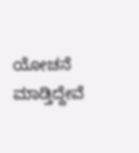ಯೋಚನೆ ಮಾಡ್ತಿದ್ದೇವೆ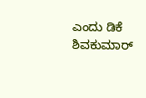ಎಂದು ಡಿಕೆ ಶಿವಕುಮಾರ್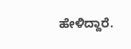ಹೇಳಿದ್ದಾರೆ.